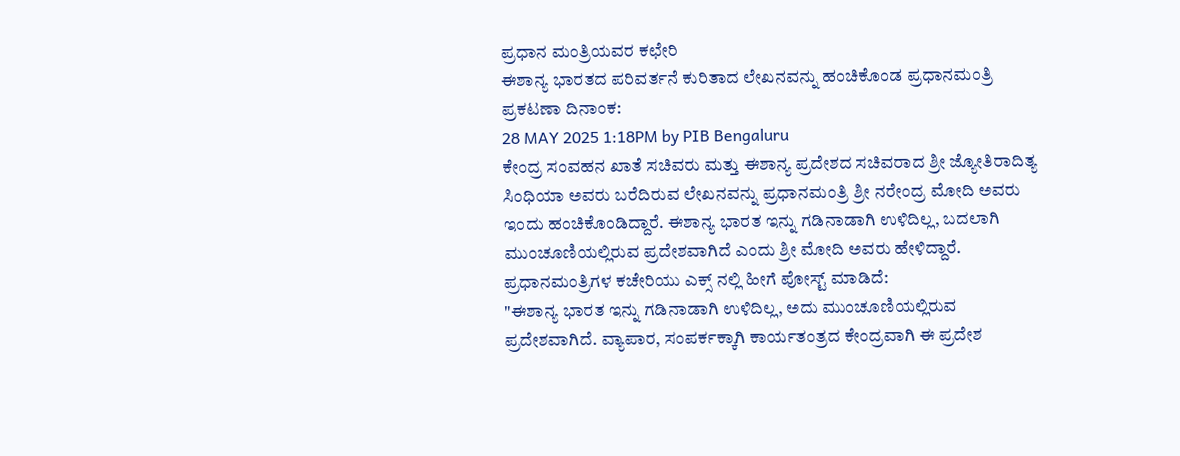ಪ್ರಧಾನ ಮಂತ್ರಿಯವರ ಕಛೇರಿ
ಈಶಾನ್ಯ ಭಾರತದ ಪರಿವರ್ತನೆ ಕುರಿತಾದ ಲೇಖನವನ್ನು ಹಂಚಿಕೊಂಡ ಪ್ರಧಾನಮಂತ್ರಿ
ಪ್ರಕಟಣಾ ದಿನಾಂಕ:
28 MAY 2025 1:18PM by PIB Bengaluru
ಕೇಂದ್ರ ಸಂವಹನ ಖಾತೆ ಸಚಿವರು ಮತ್ತು ಈಶಾನ್ಯ ಪ್ರದೇಶದ ಸಚಿವರಾದ ಶ್ರೀ ಜ್ಯೋತಿರಾದಿತ್ಯ ಸಿಂಧಿಯಾ ಅವರು ಬರೆದಿರುವ ಲೇಖನವನ್ನು ಪ್ರಧಾನಮಂತ್ರಿ ಶ್ರೀ ನರೇಂದ್ರ ಮೋದಿ ಅವರು ಇಂದು ಹಂಚಿಕೊಂಡಿದ್ದಾರೆ. ಈಶಾನ್ಯ ಭಾರತ ಇನ್ನು ಗಡಿನಾಡಾಗಿ ಉಳಿದಿಲ್ಲ, ಬದಲಾಗಿ ಮುಂಚೂಣಿಯಲ್ಲಿರುವ ಪ್ರದೇಶವಾಗಿದೆ ಎಂದು ಶ್ರೀ ಮೋದಿ ಅವರು ಹೇಳಿದ್ದಾರೆ.
ಪ್ರಧಾನಮಂತ್ರಿಗಳ ಕಚೇರಿಯು ಎಕ್ಸ್ ನಲ್ಲಿ ಹೀಗೆ ಪೋಸ್ಟ್ ಮಾಡಿದೆ:
"ಈಶಾನ್ಯ ಭಾರತ ಇನ್ನು ಗಡಿನಾಡಾಗಿ ಉಳಿದಿಲ್ಲ, ಅದು ಮುಂಚೂಣಿಯಲ್ಲಿರುವ ಪ್ರದೇಶವಾಗಿದೆ. ವ್ಯಾಪಾರ, ಸಂಪರ್ಕಕ್ಕಾಗಿ ಕಾರ್ಯತಂತ್ರದ ಕೇಂದ್ರವಾಗಿ ಈ ಪ್ರದೇಶ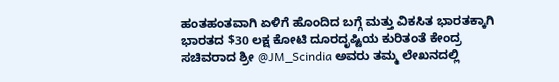ಹಂತಹಂತವಾಗಿ ಏಳಿಗೆ ಹೊಂದಿದ ಬಗ್ಗೆ ಮತ್ತು ವಿಕಸಿತ ಭಾರತಕ್ಕಾಗಿ ಭಾರತದ $30 ಲಕ್ಷ ಕೋಟಿ ದೂರದೃಷ್ಟಿಯ ಕುರಿತಂತೆ ಕೇಂದ್ರ ಸಚಿವರಾದ ಶ್ರೀ @JM_Scindia ಅವರು ತಮ್ಮ ಲೇಖನದಲ್ಲಿ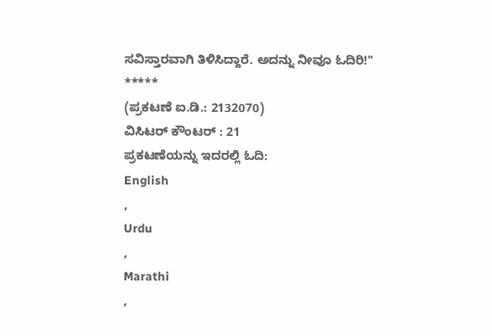ಸವಿಸ್ತಾರವಾಗಿ ತಿಳಿಸಿದ್ದಾರೆ. ಅದನ್ನು ನೀವೂ ಓದಿರಿ!"
*****
(ಪ್ರಕಟಣೆ ಐ.ಡಿ.: 2132070)
ವಿಸಿಟರ್ ಕೌಂಟರ್ : 21
ಪ್ರಕಟಣೆಯನ್ನು ಇದರಲ್ಲಿ ಓದಿ:
English
,
Urdu
,
Marathi
,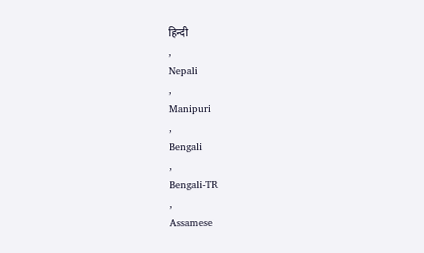हिन्दी
,
Nepali
,
Manipuri
,
Bengali
,
Bengali-TR
,
Assamese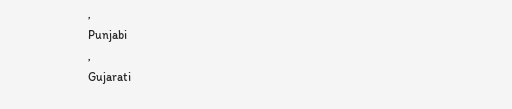,
Punjabi
,
Gujarati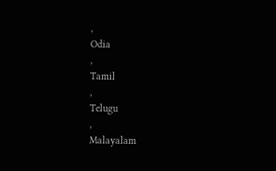,
Odia
,
Tamil
,
Telugu
,
Malayalam